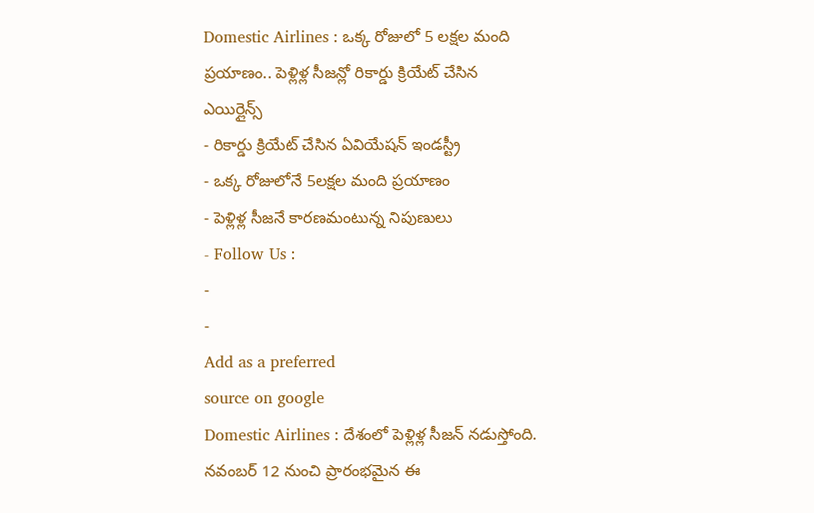Domestic Airlines : ఒక్క రోజులో 5 లక్షల మంది ప్రయాణం.. పెళ్లిళ్ల సీజన్లో రికార్డు క్రియేట్ చేసిన ఎయిర్లైన్స్
- రికార్డు క్రియేట్ చేసిన ఏవియేషన్ ఇండస్ట్రీ
- ఒక్క రోజులోనే 5లక్షల మంది ప్రయాణం
- పెళ్లిళ్ల సీజనే కారణమంటున్న నిపుణులు
- Follow Us :
-
-
Add as a preferred
source on google
Domestic Airlines : దేశంలో పెళ్లిళ్ల సీజన్ నడుస్తోంది. నవంబర్ 12 నుంచి ప్రారంభమైన ఈ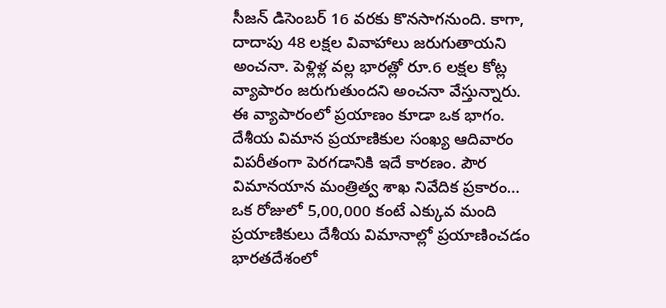సీజన్ డిసెంబర్ 16 వరకు కొనసాగనుంది. కాగా, దాదాపు 48 లక్షల వివాహాలు జరుగుతాయని అంచనా. పెళ్లిళ్ల వల్ల భారత్లో రూ.6 లక్షల కోట్ల వ్యాపారం జరుగుతుందని అంచనా వేస్తున్నారు. ఈ వ్యాపారంలో ప్రయాణం కూడా ఒక భాగం. దేశీయ విమాన ప్రయాణికుల సంఖ్య ఆదివారం విపరీతంగా పెరగడానికి ఇదే కారణం. పౌర విమానయాన మంత్రిత్వ శాఖ నివేదిక ప్రకారం… ఒక రోజులో 5,00,000 కంటే ఎక్కువ మంది ప్రయాణికులు దేశీయ విమానాల్లో ప్రయాణించడం భారతదేశంలో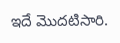ఇదే మొదటిసారి.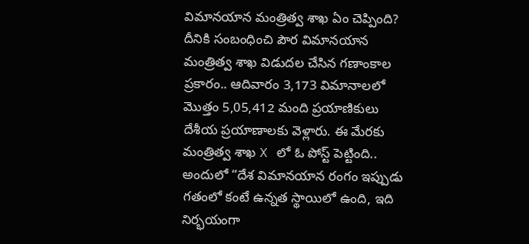విమానయాన మంత్రిత్వ శాఖ ఏం చెప్పింది?
దీనికి సంబంధించి పౌర విమానయాన మంత్రిత్వ శాఖ విడుదల చేసిన గణాంకాల ప్రకారం.. ఆదివారం 3,173 విమానాలలో మొత్తం 5,05,412 మంది ప్రయాణికులు దేశీయ ప్రయాణాలకు వెళ్లారు. ఈ మేరకు మంత్రిత్వ శాఖ X లో ఓ పోస్ట్ పెట్టింది.. అందులో “దేశ విమానయాన రంగం ఇప్పుడు గతంలో కంటే ఉన్నత స్థాయిలో ఉంది, ఇది నిర్భయంగా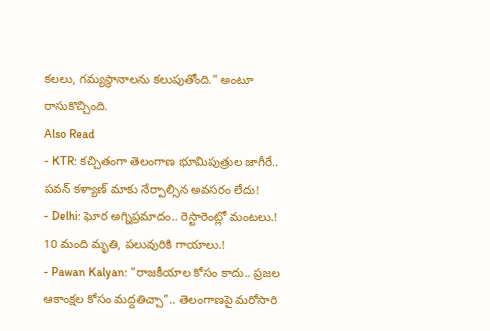కలలు, గమ్యస్థానాలను కలుపుతోంది.” అంటూ రాసుకొచ్చింది.
Also Read
- KTR: కచ్చితంగా తెలంగాణ భూమిపుత్రుల జాగీరే.. పవన్ కళ్యాణ్ మాకు నేర్పాల్సిన అవసరం లేదు!
- Delhi: ఘోర అగ్నిప్రమాదం.. రెస్టారెంట్లో మంటలు.! 10 మంది మృతి, పలువురికి గాయాలు.!
- Pawan Kalyan: "రాజకీయాల కోసం కాదు.. ప్రజల ఆకాంక్షల కోసం మద్దతిచ్చా".. తెలంగాణపై మరోసారి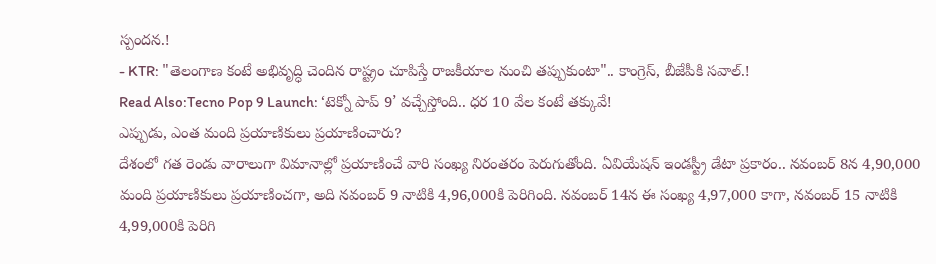స్పందన.!
- KTR: "తెలంగాణ కంటే అభివృద్ధి చెందిన రాష్ట్రం చూపిస్తే రాజకీయాల నుంచి తప్పుకుంటా".. కాంగ్రెస్, బీజేపీకి సవాల్.!
Read Also:Tecno Pop 9 Launch: ‘టెక్నో పాప్ 9’ వచ్చేస్తోంది.. ధర 10 వేల కంటే తక్కువే!
ఎప్పుడు, ఎంత మంది ప్రయాణికులు ప్రయాణించారు?
దేశంలో గత రెండు వారాలుగా విమానాల్లో ప్రయాణించే వారి సంఖ్య నిరంతరం పెరుగుతోంది. ఏవియేషన్ ఇండస్ట్రీ డేటా ప్రకారం.. నవంబర్ 8న 4,90,000 మంది ప్రయాణికులు ప్రయాణించగా, అది నవంబర్ 9 నాటికి 4,96,000కి పెరిగింది. నవంబర్ 14న ఈ సంఖ్య 4,97,000 కాగా, నవంబర్ 15 నాటికి 4,99,000కి పెరిగి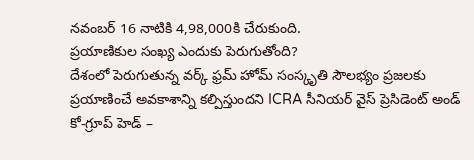నవంబర్ 16 నాటికి 4,98,000కి చేరుకుంది.
ప్రయాణికుల సంఖ్య ఎందుకు పెరుగుతోంది?
దేశంలో పెరుగుతున్న వర్క్ ఫ్రమ్ హోమ్ సంస్కృతి సౌలభ్యం ప్రజలకు ప్రయాణించే అవకాశాన్ని కల్పిస్తుందని ICRA సీనియర్ వైస్ ప్రెసిడెంట్ అండ్ కో-గ్రూప్ హెడ్ –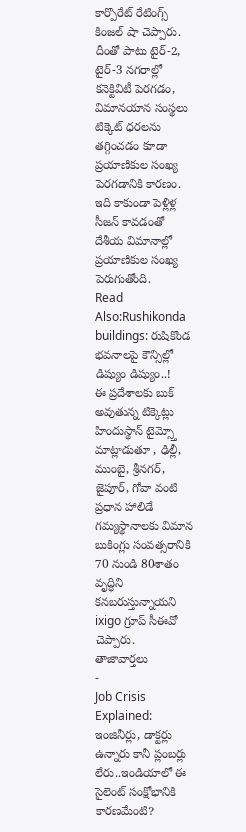కార్పొరేట్ రేటింగ్స్ కింజల్ షా చెప్పారు. దీంతో పాటు టైర్-2, టైర్-3 నగరాల్లో కనెక్టివిటీ పెరగడం, విమానయాన సంస్థలు టిక్కెట్ ధరలను తగ్గించడం కూడా ప్రయాణికుల సంఖ్య పెరగడానికి కారణం. ఇది కాకుండా పెళ్లిళ్ల సీజన్ కావడంతో దేశీయ విమానాల్లో ప్రయాణికుల సంఖ్య పెరుగుతోంది.
Read Also:Rushikonda buildings: రుషికొండ భవనాలపై కౌన్సిల్లో డిష్యుం డిష్యుం..!
ఈ ప్రదేశాలకు బుక్ అవుతున్న టిక్కెట్లు
హిందుస్థాన్ టైమ్స్తో మాట్లాడుతూ , ఢిల్లీ, ముంబై, శ్రీనగర్, జైపూర్, గోవా వంటి ప్రధాన హాలిడే గమ్యస్థానాలకు విమాన బుకింగ్లు సంవత్సరానికి 70 నుండి 80శాతం వృద్ధిని కనబరుస్తున్నాయని ixigo గ్రూప్ సీఈవో చెప్పారు.
తాజావార్తలు
-
Job Crisis Explained: ఇంజినీర్లు, డాక్టర్లు ఉన్నారు కానీ ప్లంబర్లు లేరు..ఇండియాలో ఈ సైలెంట్ సంక్షోభానికి కారణమేంటి?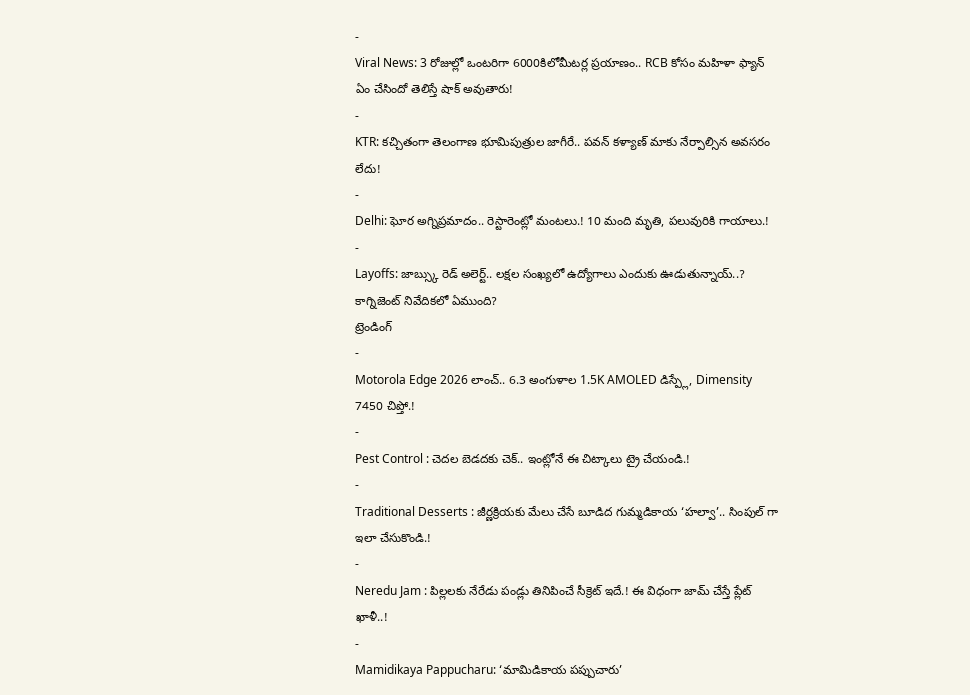-
Viral News: 3 రోజుల్లో ఒంటరిగా 6000కిలోమీటర్ల ప్రయాణం.. RCB కోసం మహిళా ఫ్యాన్ ఏం చేసిందో తెలిస్తే షాక్ అవుతారు!
-
KTR: కచ్చితంగా తెలంగాణ భూమిపుత్రుల జాగీరే.. పవన్ కళ్యాణ్ మాకు నేర్పాల్సిన అవసరం లేదు!
-
Delhi: ఘోర అగ్నిప్రమాదం.. రెస్టారెంట్లో మంటలు.! 10 మంది మృతి, పలువురికి గాయాలు.!
-
Layoffs: జాబ్స్కు రెడ్ అలెర్ట్.. లక్షల సంఖ్యలో ఉద్యోగాలు ఎందుకు ఊడుతున్నాయ్..? కాగ్నిజెంట్ నివేదికలో ఏముంది?
ట్రెండింగ్
-
Motorola Edge 2026 లాంచ్.. 6.3 అంగుళాల 1.5K AMOLED డిస్ప్లే, Dimensity 7450 చిప్తో.!
-
Pest Control : చెదల బెడదకు చెక్.. ఇంట్లోనే ఈ చిట్కాలు ట్రై చేయండి.!
-
Traditional Desserts : జీర్ణక్రియకు మేలు చేసే బూడిద గుమ్మడికాయ ‘హల్వా’.. సింపుల్ గా ఇలా చేసుకొండి.!
-
Neredu Jam : పిల్లలకు నేరేడు పండ్లు తినిపించే సీక్రెట్ ఇదే.! ఈ విధంగా జామ్ చేస్తే ప్లేట్ ఖాళీ..!
-
Mamidikaya Pappucharu: ‘మామిడికాయ పప్పుచారు’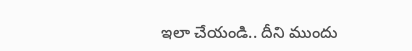ఇలా చేయండి.. దీని ముందు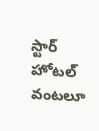స్టార్ హోటల్ వంటలూ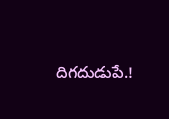దిగదుడుపే.!